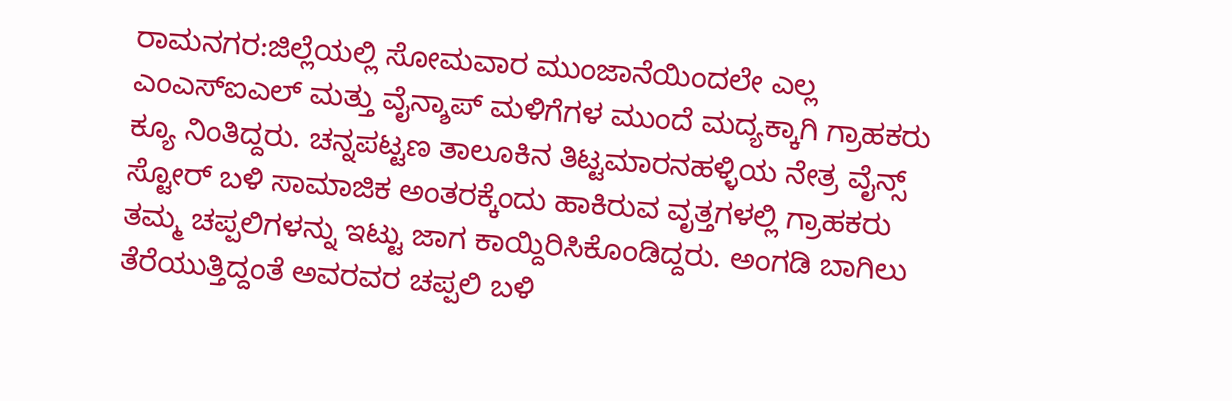ರಾಮನಗರ:ಜಿಲ್ಲೆಯಲ್ಲಿ ಸೋಮವಾರ ಮುಂಜಾನೆಯಿಂದಲೇ ಎಲ್ಲ ಎಂಎಸ್ಐಎಲ್ ಮತ್ತು ವೈನ್ಶಾಪ್ ಮಳಿಗೆಗಳ ಮುಂದೆ ಮದ್ಯಕ್ಕಾಗಿ ಗ್ರಾಹಕರು ಕ್ಯೂ ನಿಂತಿದ್ದರು. ಚನ್ನಪಟ್ಟಣ ತಾಲೂಕಿನ ತಿಟ್ಟಮಾರನಹಳ್ಳಿಯ ನೇತ್ರ ವೈನ್ಸ್ ಸ್ಟೋರ್ ಬಳಿ ಸಾಮಾಜಿಕ ಅಂತರಕ್ಕೆಂದು ಹಾಕಿರುವ ವೃತ್ತಗಳಲ್ಲಿ ಗ್ರಾಹಕರು ತಮ್ಮ ಚಪ್ಪಲಿಗಳನ್ನು ಇಟ್ಟು ಜಾಗ ಕಾಯ್ದಿರಿಸಿಕೊಂಡಿದ್ದರು. ಅಂಗಡಿ ಬಾಗಿಲು ತೆರೆಯುತ್ತಿದ್ದಂತೆ ಅವರವರ ಚಪ್ಪಲಿ ಬಳಿ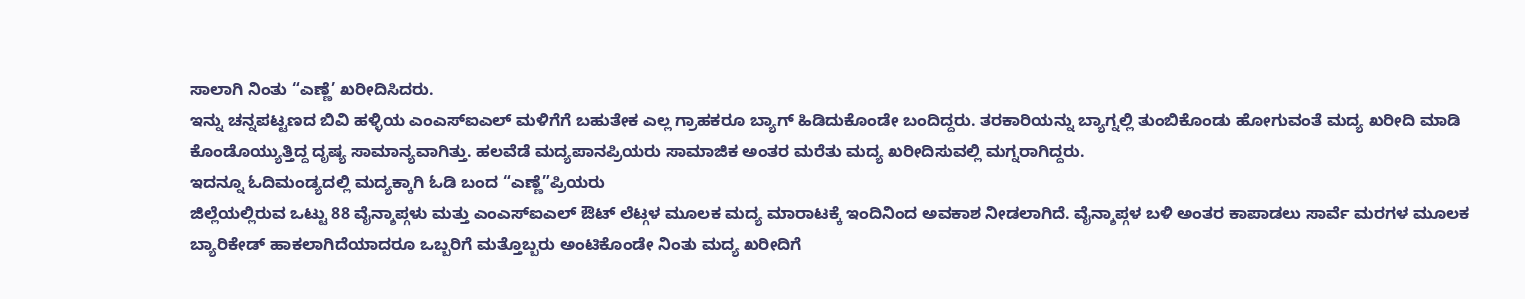ಸಾಲಾಗಿ ನಿಂತು “ಎಣ್ಣೆ’ ಖರೀದಿಸಿದರು.
ಇನ್ನು ಚನ್ನಪಟ್ಟಣದ ಬಿವಿ ಹಳ್ಳಿಯ ಎಂಎಸ್ಐಎಲ್ ಮಳಿಗೆಗೆ ಬಹುತೇಕ ಎಲ್ಲ ಗ್ರಾಹಕರೂ ಬ್ಯಾಗ್ ಹಿಡಿದುಕೊಂಡೇ ಬಂದಿದ್ದರು. ತರಕಾರಿಯನ್ನು ಬ್ಯಾಗ್ನಲ್ಲಿ ತುಂಬಿಕೊಂಡು ಹೋಗುವಂತೆ ಮದ್ಯ ಖರೀದಿ ಮಾಡಿ ಕೊಂಡೊಯ್ಯುತ್ತಿದ್ದ ದೃಷ್ಯ ಸಾಮಾನ್ಯವಾಗಿತ್ತು. ಹಲವೆಡೆ ಮದ್ಯಪಾನಪ್ರಿಯರು ಸಾಮಾಜಿಕ ಅಂತರ ಮರೆತು ಮದ್ಯ ಖರೀದಿಸುವಲ್ಲಿ ಮಗ್ನರಾಗಿದ್ದರು.
ಇದನ್ನೂ ಓದಿಮಂಡ್ಯದಲ್ಲಿ ಮದ್ಯಕ್ಕಾಗಿ ಓಡಿ ಬಂದ “ಎಣ್ಣೆ”ಪ್ರಿಯರು
ಜಿಲ್ಲೆಯಲ್ಲಿರುವ ಒಟ್ಟು 88 ವೈನ್ಶಾಪ್ಗಳು ಮತ್ತು ಎಂಎಸ್ಐಎಲ್ ಔಟ್ ಲೆಟ್ಗಳ ಮೂಲಕ ಮದ್ಯ ಮಾರಾಟಕ್ಕೆ ಇಂದಿನಿಂದ ಅವಕಾಶ ನೀಡಲಾಗಿದೆ. ವೈನ್ಶಾಪ್ಗಳ ಬಳಿ ಅಂತರ ಕಾಪಾಡಲು ಸಾರ್ವೆ ಮರಗಳ ಮೂಲಕ ಬ್ಯಾರಿಕೇಡ್ ಹಾಕಲಾಗಿದೆಯಾದರೂ ಒಬ್ಬರಿಗೆ ಮತ್ತೊಬ್ಬರು ಅಂಟಿಕೊಂಡೇ ನಿಂತು ಮದ್ಯ ಖರೀದಿಗೆ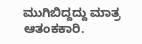ಮುಗಿಬಿದ್ದದ್ದು ಮಾತ್ರ ಆತಂಕಕಾರಿ.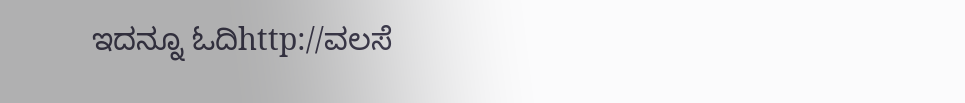ಇದನ್ನೂ ಓದಿhttp://ವಲಸೆ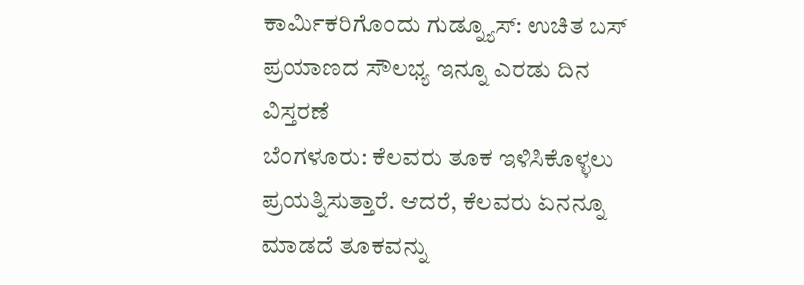ಕಾರ್ಮಿಕರಿಗೊಂದು ಗುಡ್ನ್ಯೂಸ್: ಉಚಿತ ಬಸ್ ಪ್ರಯಾಣದ ಸೌಲಭ್ಯ ಇನ್ನೂ ಎರಡು ದಿನ ವಿಸ್ತರಣೆ
ಬೆಂಗಳೂರು: ಕೆಲವರು ತೂಕ ಇಳಿಸಿಕೊಳ್ಳಲು ಪ್ರಯತ್ನಿಸುತ್ತಾರೆ. ಆದರೆ, ಕೆಲವರು ಏನನ್ನೂ ಮಾಡದೆ ತೂಕವನ್ನು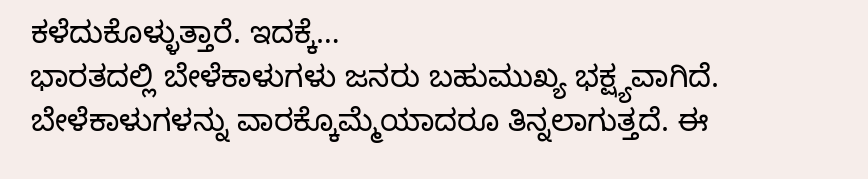ಕಳೆದುಕೊಳ್ಳುತ್ತಾರೆ. ಇದಕ್ಕೆ…
ಭಾರತದಲ್ಲಿ ಬೇಳೆಕಾಳುಗಳು ಜನರು ಬಹುಮುಖ್ಯ ಭಕ್ಷ್ಯವಾಗಿದೆ. ಬೇಳೆಕಾಳುಗಳನ್ನು ವಾರಕ್ಕೊಮ್ಮೆಯಾದರೂ ತಿನ್ನಲಾಗುತ್ತದೆ. ಈ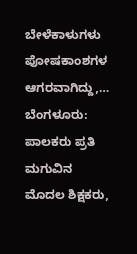ಬೇಳೆಕಾಳುಗಳು ಪೋಷಕಾಂಶಗಳ ಆಗರವಾಗಿದ್ದು,…
ಬೆಂಗಳೂರು:  ಪಾಲಕರು ಪ್ರತಿ ಮಗುವಿನ ಮೊದಲ ಶಿಕ್ಷಕರು,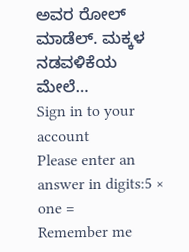ಅವರ ರೋಲ್ ಮಾಡೆಲ್. ಮಕ್ಕಳ ನಡವಳಿಕೆಯ ಮೇಲೆ…
Sign in to your account
Please enter an answer in digits:5 × one =
Remember me